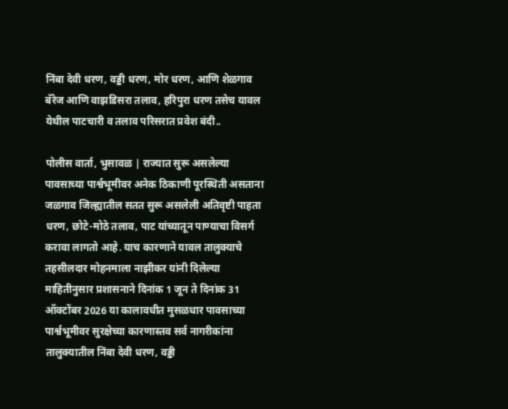निंबा देवी धरण, वड्डी धरण, मोर धरण, आणि शेळगाव बॅरेज आणि वाझडिसरा तलाव, हरिपुरा धरण तसेच यावल येथील पाटचारी व तलाव परिसरात प्रवेश बंदी..

पोलीस वार्ता, भुसावळ | राज्यात सुरू असलेल्या पावसाच्या पार्श्वभूमीवर अनेक ठिकाणी पूरस्थिती असताना जळगाव जिल्ह्यातील सतत सुरू असलेली अतिवृष्टी पाहता धरण, छोटे-मोठे तलाव, पाट यांच्यातून पाण्याचा विसर्ग करावा लागतो आहे. याच कारणाने यावल तालुक्याचे तहसीलदार मोहनमाला नाझीकर यांनी दिलेल्या माहितीनुसार प्रशासनाने दिनांक 1 जून ते दिनांक 31 ऑक्टोंबर 2026 या कालावधीत मुसळधार पावसाच्या पार्श्वभूमीवर सुरक्षेच्या कारणास्तव सर्व नागरीकांना तालुक्यातील निंबा देवी धरण, वड्डी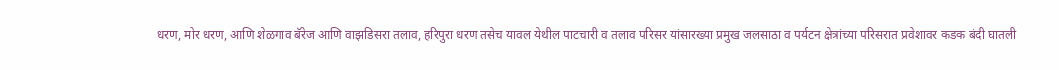धरण, मोर धरण, आणि शेळगाव बॅरेज आणि वाझडिसरा तलाव, हरिपुरा धरण तसेच यावल येथील पाटचारी व तलाव परिसर यांसारख्या प्रमुख जलसाठा व पर्यटन क्षेत्रांच्या परिसरात प्रवेशावर कडक बंदी घातली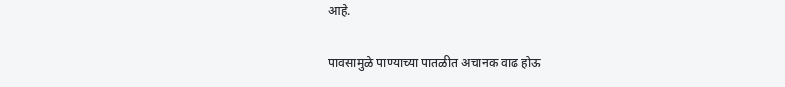आहे.

पावसामुळे पाण्याच्या पातळीत अचानक वाढ होऊ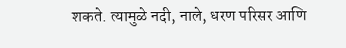शकते. त्यामुळे नदी, नाले, धरण परिसर आणि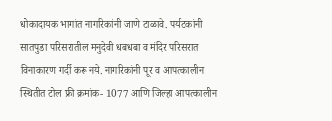धोकादायक भागांत नागरिकांनी जाणे टाळावे. पर्यटकांनी सातपुडा परिसरातील मनुदेवी धबधबा व मंदिर परिसरात विनाकारण गर्दी करू नये. नागरिकांनी पूर व आपत्कालीन स्थितीत टोल फ्री क्रमांक- 1077 आणि जिल्हा आपत्कालीन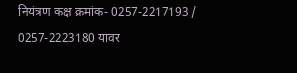नियंत्रण कक्ष क्रमांक- 0257-2217193 / 0257-2223180 यावर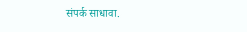संपर्क साधावा.